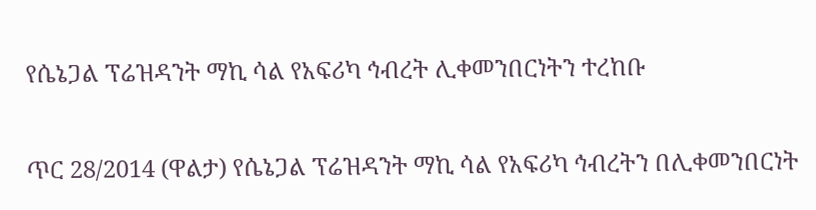የሴኔጋል ፕሬዝዳንት ማኪ ሳል የአፍሪካ ኅብረት ሊቀመንበርነትን ተረከቡ

ጥር 28/2014 (ዋልታ) የሴኔጋል ፕሬዝዳንት ማኪ ሳል የአፍሪካ ኅብረትን በሊቀመንበርነት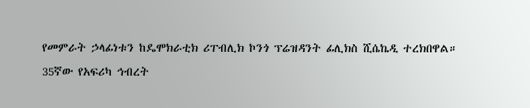የመምራት ኃላፊነቱን ከዴሞክራቲክ ሪፐብሊክ ኮንጎ ፕሬዝዳንት ፊሊክስ ሺሴኬዲ ተረክበዋል።
35ኛው የአፍሪካ ኅብረት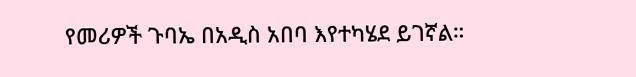የመሪዎች ጉባኤ በአዲስ አበባ እየተካሄደ ይገኛል።